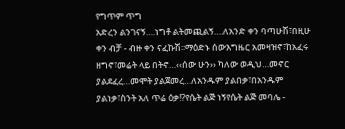የግጥም ጥግ
አድረን ልንገናኝ….ነግቶ ልትመጪልኝ….ለአንድ ቀን ባጣሁሽ፣በዚሁ ቀን ብቻ - ብዙ ቀን ናፈኩሽ፡፡ማዕድኑ ሰውእግዜር አመዛዝኖ፣ከአፈሩ ዘግኖ፣መሬት ላይ በትኖ…‹‹ሰው ሁን›› ካለው ወዲህ…መኖር ያልደፈረ…መሞት ያልጀመረ…ለአንዱም ያልበቃ፣በአንዱም ያልነቃ፣ስንት አለ ጥሬ ዕቃ!?የሴት ልጅ ነኝየሴት ልጅ መባሌ -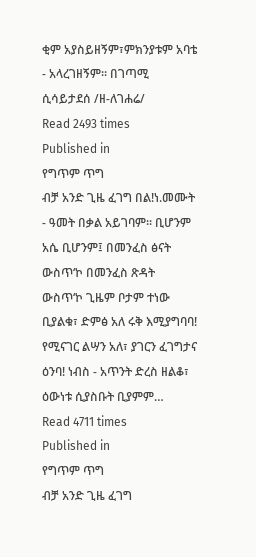ቂም አያስይዘኝም፣ምክንያቱም አባቴ - አላረገዘኝም፡፡ በገጣሚ ሲሳይታደሰ /ዘ-ለገሐሬ/
Read 2493 times
Published in
የግጥም ጥግ
ብቻ አንድ ጊዜ ፈገግ በል!ነ.መሙት - ዓመት በቃል አይገባም፡፡ ቢሆንም አሴ ቢሆንም፤ በመንፈስ ፅናት ውስጥ‘ኮ በመንፈስ ጽዳት ውስጥ‘ኮ ጊዜም ቦታም ተነው ቢያልቁ፣ ድምፅ አለ ሩቅ እሚያግባባ! የሚናገር ልሣን አለ፣ ያገርን ፈገግታና ዕንባ! ነብስ - አጥንት ድረስ ዘልቆ፣ ዕውነቱ ሲያስቡት ቢያምም…
Read 4711 times
Published in
የግጥም ጥግ
ብቻ አንድ ጊዜ ፈገግ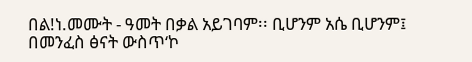በል!ነ.መሙት - ዓመት በቃል አይገባም፡፡ ቢሆንም አሴ ቢሆንም፤ በመንፈስ ፅናት ውስጥ‘ኮ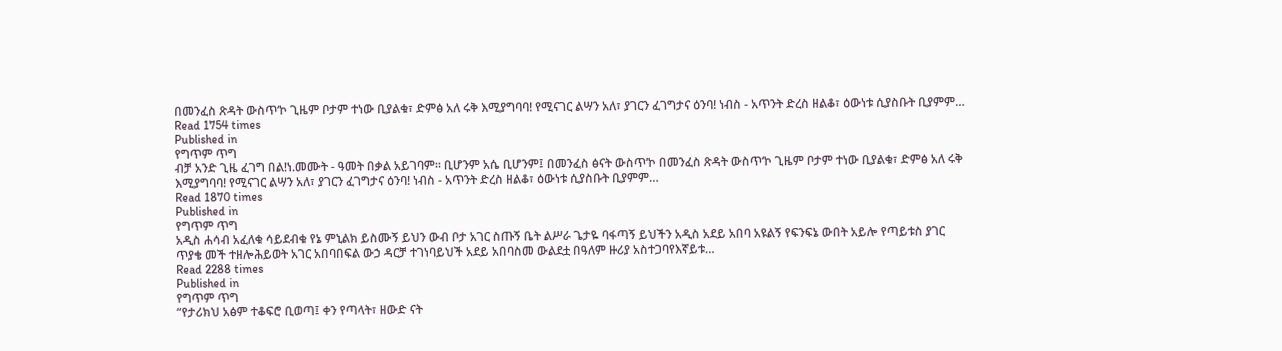በመንፈስ ጽዳት ውስጥ‘ኮ ጊዜም ቦታም ተነው ቢያልቁ፣ ድምፅ አለ ሩቅ እሚያግባባ! የሚናገር ልሣን አለ፣ ያገርን ፈገግታና ዕንባ! ነብስ - አጥንት ድረስ ዘልቆ፣ ዕውነቱ ሲያስቡት ቢያምም…
Read 1754 times
Published in
የግጥም ጥግ
ብቻ አንድ ጊዜ ፈገግ በል!ነ.መሙት - ዓመት በቃል አይገባም፡፡ ቢሆንም አሴ ቢሆንም፤ በመንፈስ ፅናት ውስጥ‘ኮ በመንፈስ ጽዳት ውስጥ‘ኮ ጊዜም ቦታም ተነው ቢያልቁ፣ ድምፅ አለ ሩቅ እሚያግባባ! የሚናገር ልሣን አለ፣ ያገርን ፈገግታና ዕንባ! ነብስ - አጥንት ድረስ ዘልቆ፣ ዕውነቱ ሲያስቡት ቢያምም…
Read 1870 times
Published in
የግጥም ጥግ
አዲስ ሐሳብ አፈለቁ ሳይደብቁ የኔ ምኒልክ ይስሙኝ ይህን ውብ ቦታ አገር ስጡኝ ቤት ልሥራ ጌታዬ ባፋጣኝ ይህችን አዲስ አደይ አበባ አዩልኝ የፍንፍኔ ውበት አይሎ የጣይቱስ ያገር ጥያቄ መች ተዘሎሕይወት አገር አበባበፍል ውኃ ዳርቻ ተገነባይህች አደይ አበባስመ ውልደቷ በዓለም ዙሪያ አስተጋባየእኛይቱ…
Read 2288 times
Published in
የግጥም ጥግ
“የታሪክህ አፅም ተቆፍሮ ቢወጣ፤ ቀን የጣላት፣ ዘውድ ናት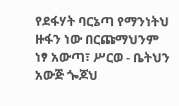የደፋሃት ባርኔጣ የማንነትህ ዙፋን ነው በርጩማህንም ነፃ አውጣ፣ ሥርወ - ቤትህን አውጅ ጐጆህ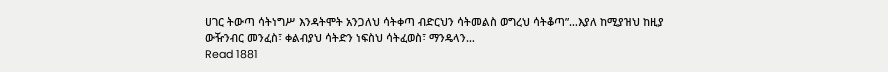ሀገር ትውጣ ሳትነግሥ እንዳትሞት አንጋለህ ሳትቀጣ ብድርህን ሳትመልስ ወግረህ ሳትቆጣ”…እያለ ከሚያዝህ ከዚያ ውዥንብር መንፈስ፣ ቀልብያህ ሳትድን ነፍስህ ሳትፈወስ፣ ማንዴላን…
Read 1881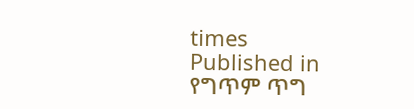times
Published in
የግጥም ጥግ